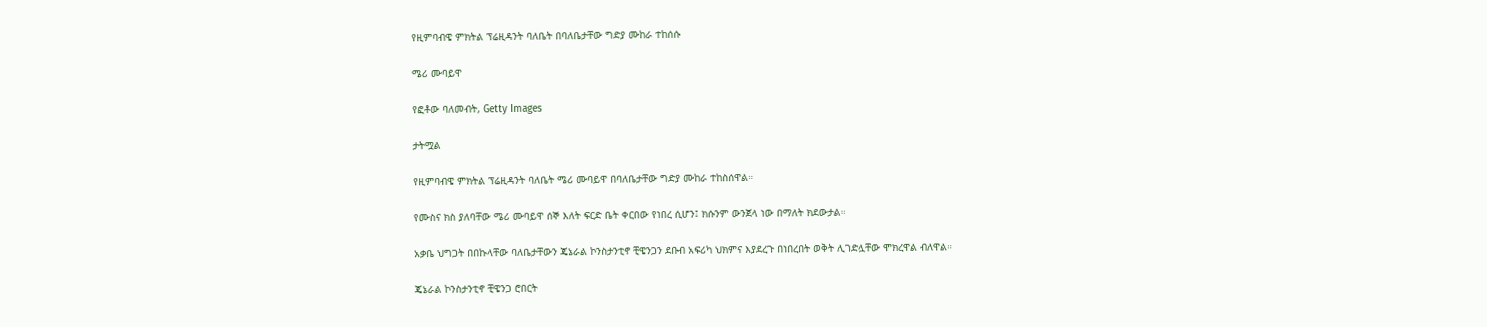የዚምባብዌ ምክትል ፕሬዚዳንት ባለቤት በባለቤታቸው ግድያ ሙከራ ተከሰሱ

ሜሪ ሙባይዋ

የፎቶው ባለመብት, Getty Images

ታትሟል

የዚምባብዌ ምክትል ፕሬዚዳንት ባለቤት ሜሪ ሙባይዋ በባለቤታቸው ግድያ ሙከራ ተከስሰዋል።

የሙስና ክስ ያለባቸው ሜሪ ሙባይዋ ሰኞ እለት ፍርድ ቤት ቀርበው የነበረ ሲሆን፤ ክሱንም ውንጀላ ነው በማለት ክደውታል።

አቃቤ ህግጋት በበኩላቸው ባለቤታቸውን ጄኔራል ኮንስታንቲኖ ቺዌንጋን ደቡብ አፍሪካ ህክምና እያደረጉ በነበረበት ወቅት ሊገድሏቸው ሞክረዋል ብለዋል።

ጄኔራል ኮንስታንቲኖ ቺዌንጋ ሮበርት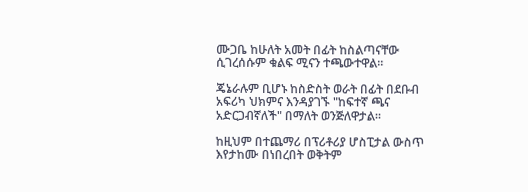ሙጋቤ ከሁለት አመት በፊት ከስልጣናቸው ሲገረሰሱም ቁልፍ ሚናን ተጫውተዋል።

ጄኔራሉም ቢሆኑ ከስድስት ወራት በፊት በደቡብ አፍሪካ ህክምና እንዳያገኙ "ከፍተኛ ጫና አድርጋብኛለች" በማለት ወንጅለዋታል።

ከዚህም በተጨማሪ በፕሪቶሪያ ሆስፒታል ውስጥ እየታከሙ በነበረበት ወቅትም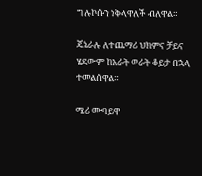ግሉኮሱን ነቅላዋለች ብለዋል።

ጄኔራሉ ለተጨማሪ ህክምና ቻይና ሄደውም ከአራት ወራት ቆይታ በኋላ ተመልሰዋል።

ሜሪ ሙባይዋ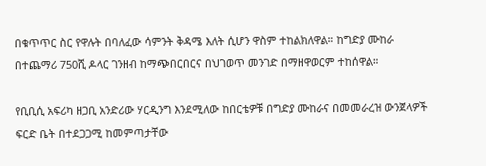በቁጥጥር ስር የዋሉት በባለፈው ሳምንት ቅዳሜ እለት ሲሆን ዋስም ተከልክለዋል። ከግድያ ሙከራ በተጨማሪ 750ሺ ዶላር ገንዘብ ከማጭበርበርና በህገወጥ መንገድ በማዘዋወርም ተከሰዋል።

የቢቢሲ አፍሪካ ዘጋቢ አንድሪው ሃርዲንግ እንደሚለው ከበርቴዎቹ በግድያ ሙከራና በመመራረዝ ውንጀላዎች ፍርድ ቤት በተደጋጋሚ ከመምጣታቸው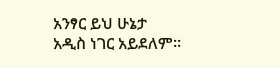አንፃር ይህ ሁኔታ አዲስ ነገር አይደለም።